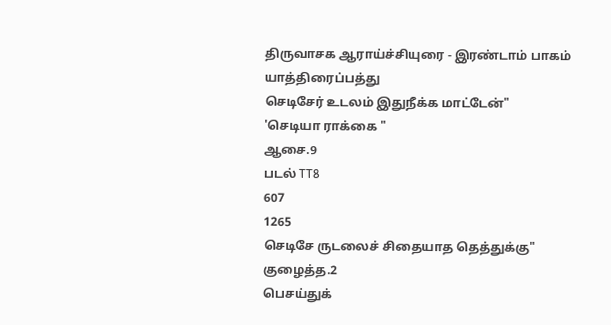திருவாசக ஆராய்ச்சியுரை - இரண்டாம் பாகம்
யாத்திரைப்பத்து
செடிசேர் உடலம் இதுநீக்க மாட்டேன்"
'செடியா ராக்கை "
ஆசை.9
படல் TT8
607
1265
செடிசே ருடலைச் சிதையாத தெத்துக்கு"
குழைத்த.2
பெசய்துக்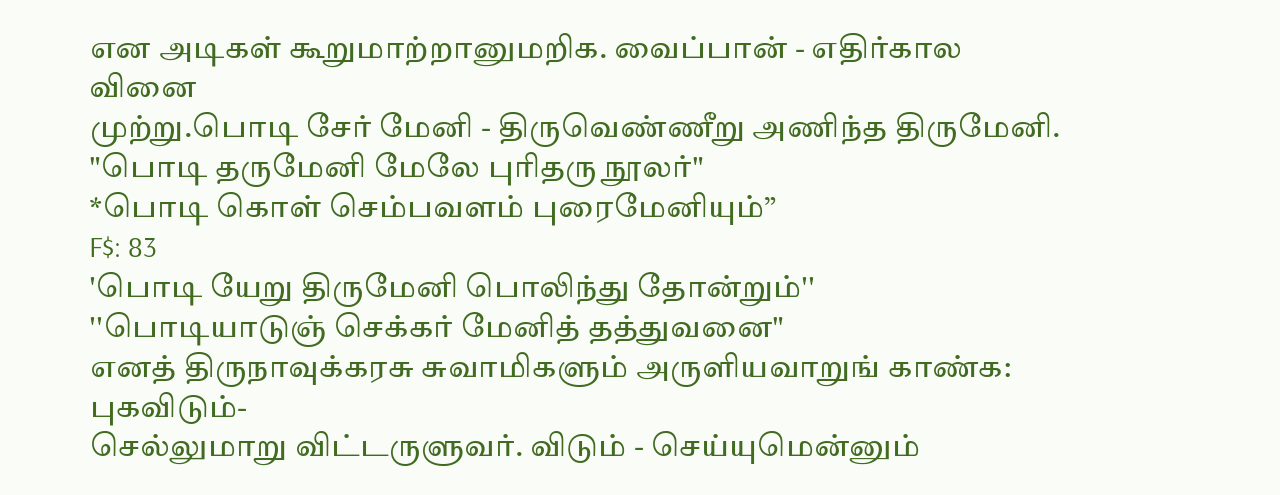என அடிகள் கூறுமாற்றானுமறிக. வைப்பான் - எதிர்கால வினை
முற்று.பொடி சேர் மேனி - திருவெண்ணீறு அணிந்த திருமேனி.
"பொடி தருமேனி மேலே புரிதரு நூலர்"
*பொடி கொள் செம்பவளம் புரைமேனியும்”
F$: 83
'பொடி யேறு திருமேனி பொலிந்து தோன்றும்''
''பொடியாடுஞ் செக்கர் மேனித் தத்துவனை"
எனத் திருநாவுக்கரசு சுவாமிகளும் அருளியவாறுங் காண்க: புகவிடும்-
செல்லுமாறு விட்டருளுவர். விடும் - செய்யுமென்னும்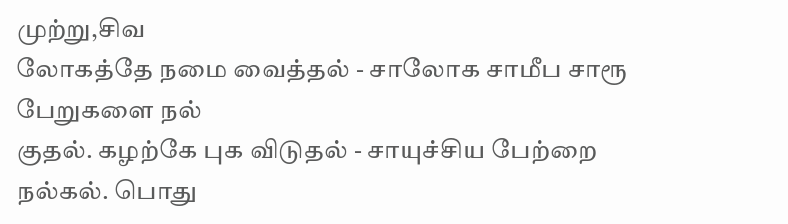முற்று,சிவ
லோகத்தே நமை வைத்தல் - சாலோக சாமீப சாரூ பேறுகளை நல்
குதல். கழற்கே புக விடுதல் - சாயுச்சிய பேற்றை நல்கல். பொது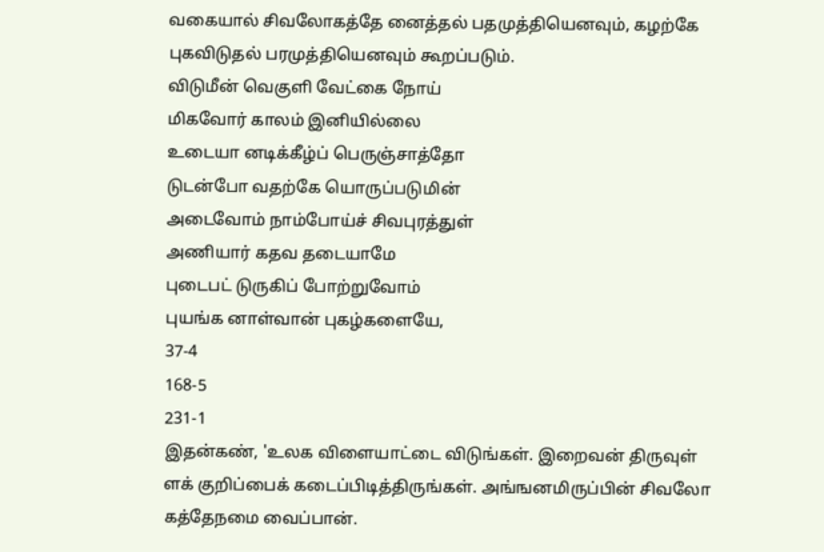வகையால் சிவலோகத்தே னைத்தல் பதமுத்தியெனவும், கழற்கே
புகவிடுதல் பரமுத்தியெனவும் கூறப்படும்.
விடுமீன் வெகுளி வேட்கை நோய்
மிகவோர் காலம் இனியில்லை
உடையா னடிக்கீழ்ப் பெருஞ்சாத்தோ
டுடன்போ வதற்கே யொருப்படுமின்
அடைவோம் நாம்போய்ச் சிவபுரத்துள்
அணியார் கதவ தடையாமே
புடைபட் டுருகிப் போற்றுவோம்
புயங்க னாள்வான் புகழ்களையே,
37-4
168-5
231-1
இதன்கண், 'உலக விளையாட்டை விடுங்கள். இறைவன் திருவுள்
ளக் குறிப்பைக் கடைப்பிடித்திருங்கள். அங்ஙனமிருப்பின் சிவலோ
கத்தேநமை வைப்பான்.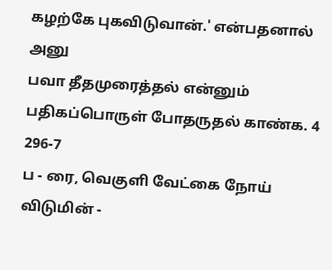கழற்கே புகவிடுவான்.' என்பதனால் அனு
பவா தீதமுரைத்தல் என்னும் பதிகப்பொருள் போதருதல் காண்க. 4
296-7
ப - ரை, வெகுளி வேட்கை நோய் விடுமின் -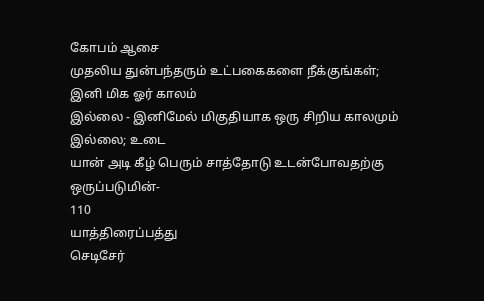கோபம் ஆசை
முதலிய துன்பந்தரும் உட்பகைகளை நீக்குங்கள்; இனி மிக ஓர் காலம்
இல்லை - இனிமேல் மிகுதியாக ஒரு சிறிய காலமும் இல்லை; உடை
யான் அடி கீழ் பெரும் சாத்தோடு உடன்போவதற்கு ஒருப்படுமின்-
110
யாத்திரைப்பத்து
செடிசேர்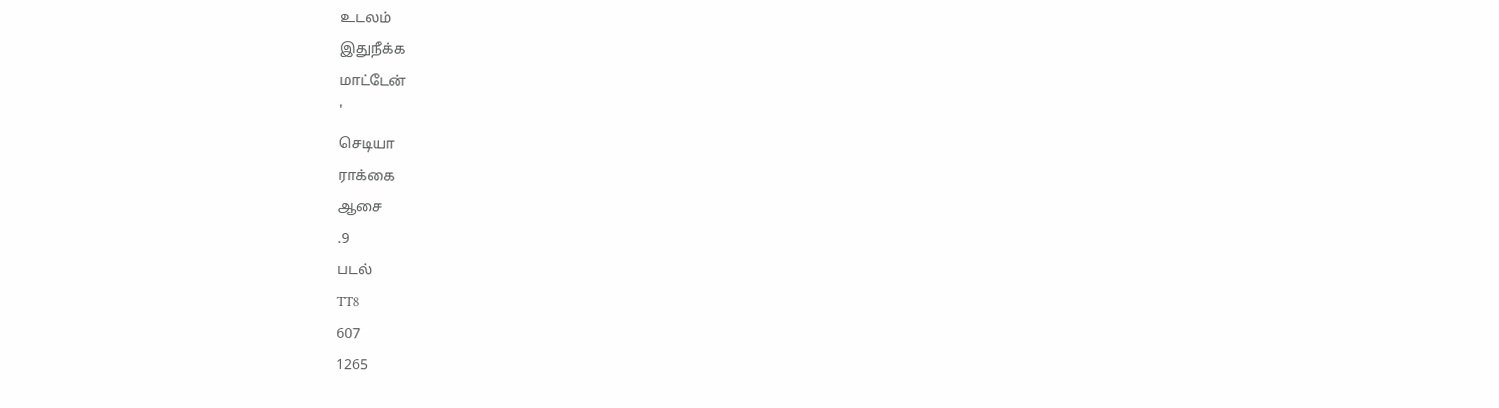உடலம்
இதுநீக்க
மாட்டேன்
'
செடியா
ராக்கை
ஆசை
.9
படல்
TT8
607
1265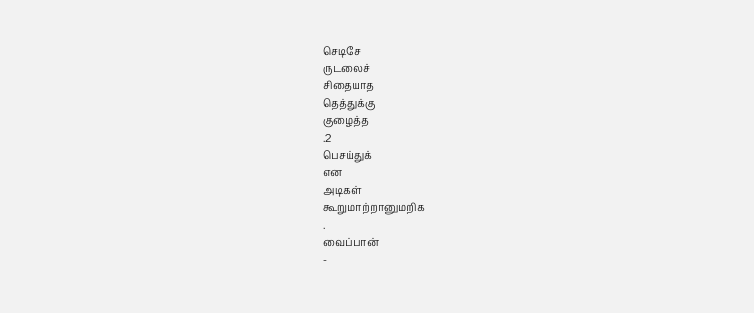செடிசே
ருடலைச்
சிதையாத
தெத்துக்கு
குழைத்த
.2
பெசய்துக்
என
அடிகள்
கூறுமாற்றானுமறிக
.
வைப்பான்
-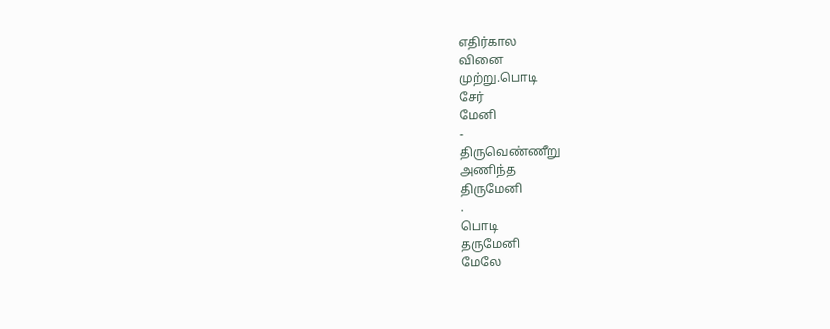எதிர்கால
வினை
முற்று.பொடி
சேர்
மேனி
-
திருவெண்ணீறு
அணிந்த
திருமேனி
.
பொடி
தருமேனி
மேலே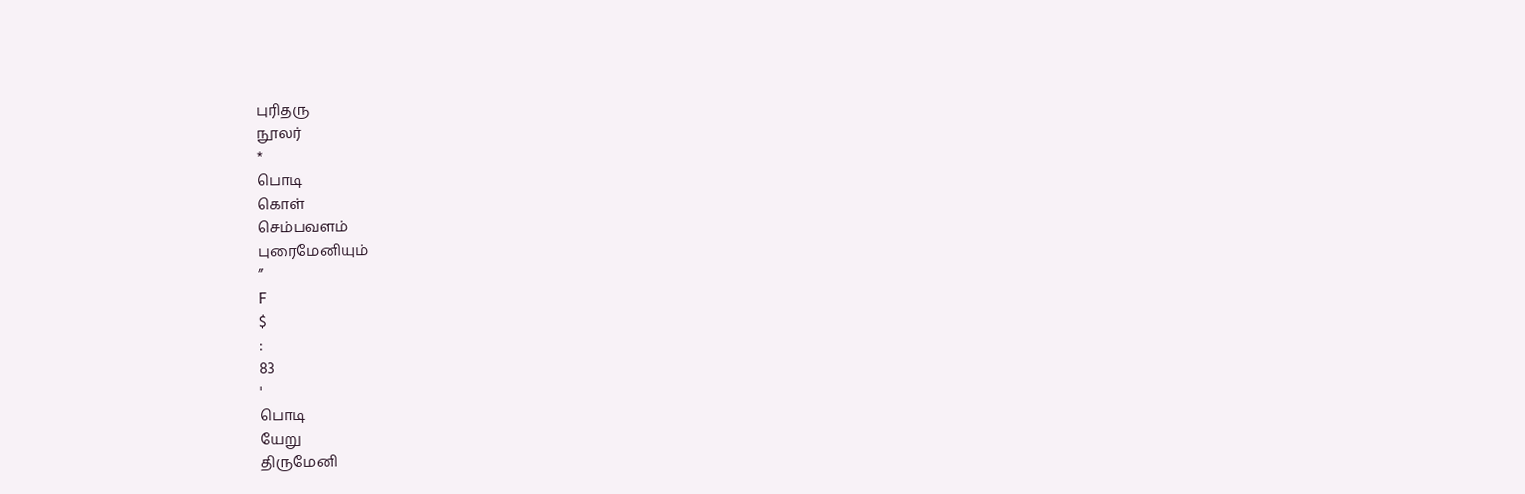புரிதரு
நூலர்
*
பொடி
கொள்
செம்பவளம்
புரைமேனியும்
”
F
$
:
83
'
பொடி
யேறு
திருமேனி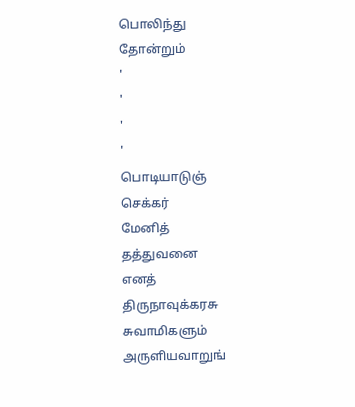பொலிந்து
தோன்றும்
'
'
'
'
பொடியாடுஞ்
செக்கர்
மேனித்
தத்துவனை
எனத்
திருநாவுக்கரசு
சுவாமிகளும்
அருளியவாறுங்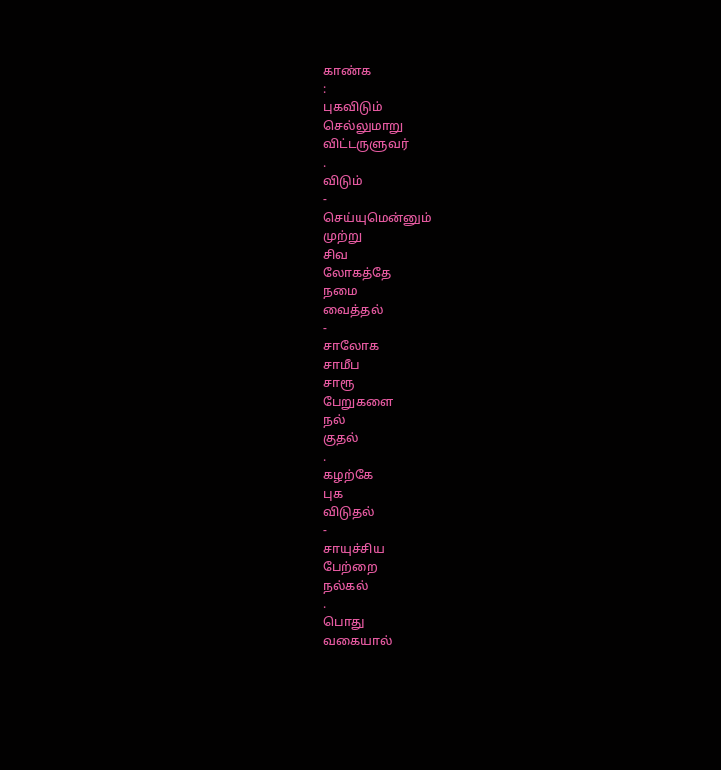காண்க
:
புகவிடும்
செல்லுமாறு
விட்டருளுவர்
.
விடும்
-
செய்யுமென்னும்
முற்று
சிவ
லோகத்தே
நமை
வைத்தல்
-
சாலோக
சாமீப
சாரூ
பேறுகளை
நல்
குதல்
.
கழற்கே
புக
விடுதல்
-
சாயுச்சிய
பேற்றை
நல்கல்
.
பொது
வகையால்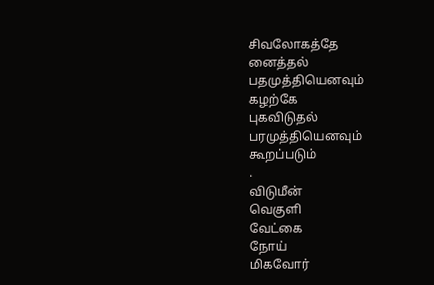சிவலோகத்தே
னைத்தல்
பதமுத்தியெனவும்
கழற்கே
புகவிடுதல்
பரமுத்தியெனவும்
கூறப்படும்
.
விடுமீன்
வெகுளி
வேட்கை
நோய்
மிகவோர்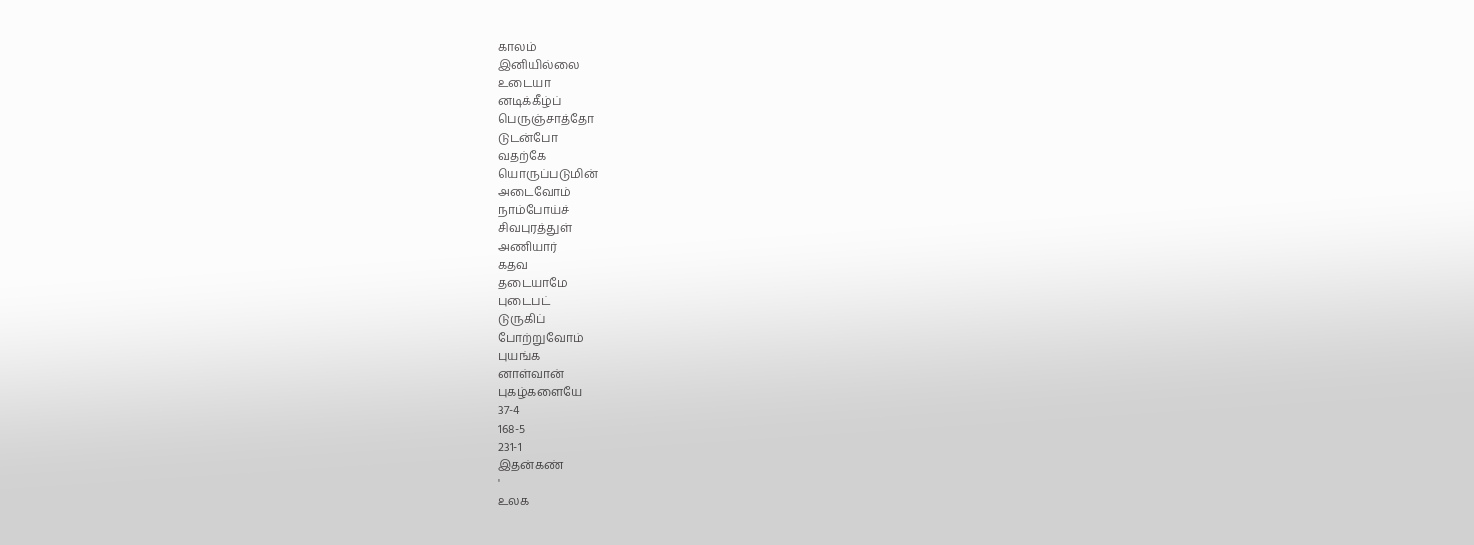காலம்
இனியில்லை
உடையா
னடிக்கீழ்ப்
பெருஞ்சாத்தோ
டுடன்போ
வதற்கே
யொருப்படுமின்
அடைவோம்
நாம்போய்ச்
சிவபுரத்துள்
அணியார்
கதவ
தடையாமே
புடைபட்
டுருகிப்
போற்றுவோம்
புயங்க
னாள்வான்
புகழ்களையே
37-4
168-5
231-1
இதன்கண்
'
உலக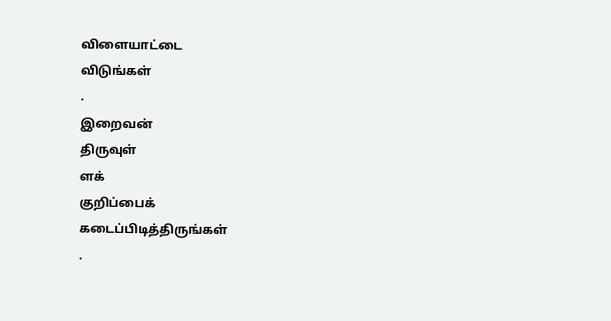விளையாட்டை
விடுங்கள்
.
இறைவன்
திருவுள்
ளக்
குறிப்பைக்
கடைப்பிடித்திருங்கள்
.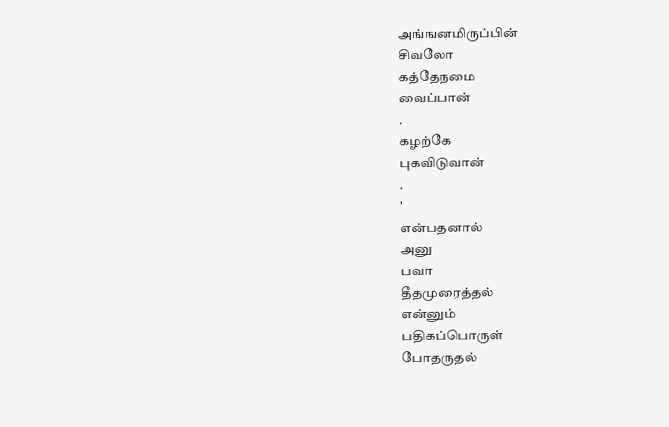அங்ஙனமிருப்பின்
சிவலோ
கத்தேநமை
வைப்பான்
.
கழற்கே
புகவிடுவான்
.
'
என்பதனால்
அனு
பவா
தீதமுரைத்தல்
என்னும்
பதிகப்பொருள்
போதருதல்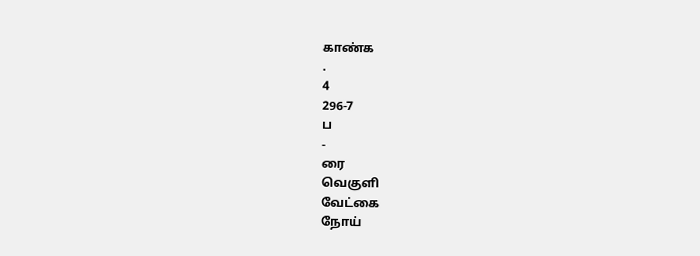காண்க
.
4
296-7
ப
-
ரை
வெகுளி
வேட்கை
நோய்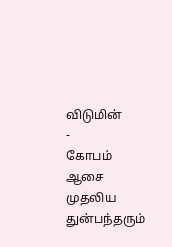விடுமின்
-
கோபம்
ஆசை
முதலிய
துன்பந்தரும்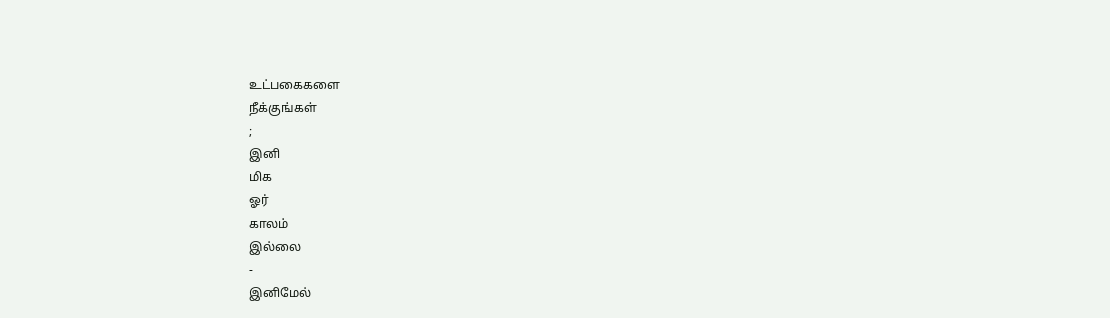உட்பகைகளை
நீக்குங்கள்
;
இனி
மிக
ஓர்
காலம்
இல்லை
-
இனிமேல்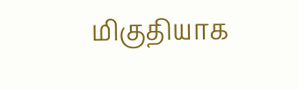மிகுதியாக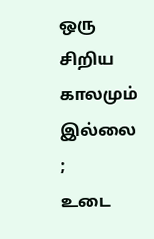ஒரு
சிறிய
காலமும்
இல்லை
;
உடை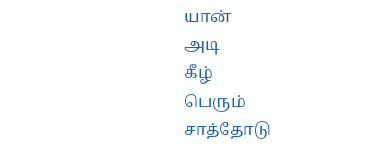யான்
அடி
கீழ்
பெரும்
சாத்தோடு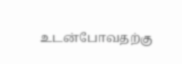உடன்போவதற்கு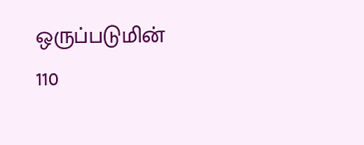ஒருப்படுமின்
110